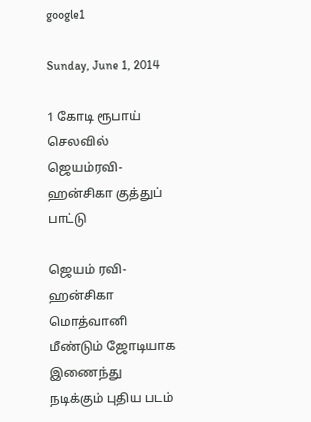google1

Sunday, June 1, 2014

1 கோடி ரூபாய் செலவில் ஜெயம்ரவி-ஹன்சிகா குத்துப் பாட்டு

ஜெயம் ரவி-ஹன்சிகா மொத்வானி மீண்டும் ஜோடியாக இணைந்து நடிக்கும் புதிய படம்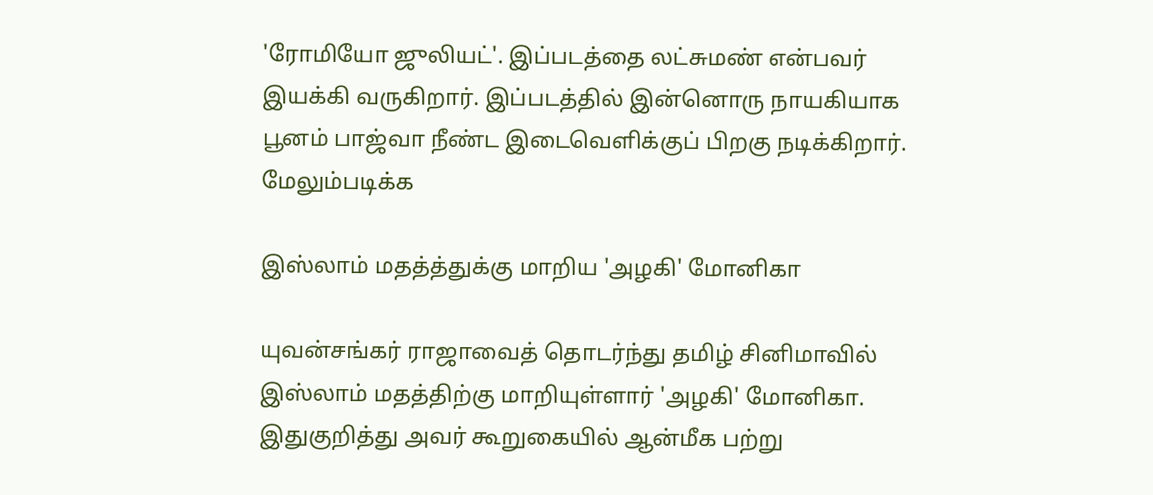'ரோமியோ ஜுலியட்'. இப்படத்தை லட்சுமண் என்பவர் இயக்கி வருகிறார். இப்படத்தில் இன்னொரு நாயகியாக பூனம் பாஜ்வா நீண்ட இடைவெளிக்குப் பிறகு நடிக்கிறார். மேலும்படிக்க

இஸ்லாம் மதத்த்துக்கு மாறிய 'அழகி' மோனிகா

யுவன்சங்கர் ராஜாவைத் தொடர்ந்து தமிழ் சினிமாவில் இஸ்லாம் மதத்திற்கு மாறியுள்ளார் 'அழகி' மோனிகா. இதுகுறித்து அவர் கூறுகையில் ஆன்மீக பற்று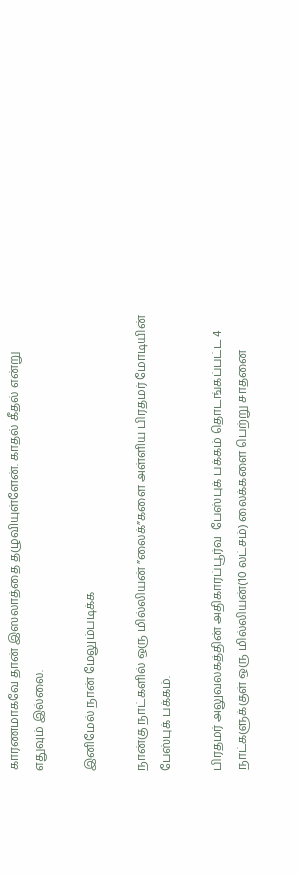காரணமாகவே தான் இஸலாத்தை தழுவியுள்ளேன். காதல் கீதல் என்று எதுவும் இல்லை.

இனிமேல் நான் மேலும்படிக்க

நான்கு நாட்களில் ஒரு மில்லியன் ”லைக்”களை அள்ளிய பிரதமர் மோடியின் பேஸ்புக் பக்கம்.

பிரதமர் அலுவலகத்தின் அதிகாரப்பூர்வ  பேஸ்புக் பக்கம் தொடங்கப்பட்ட 4 நாட்களுக்குள் ஒரு மில்லியன்(10 லட்சம்) லைக்களை பெற்று சாதனை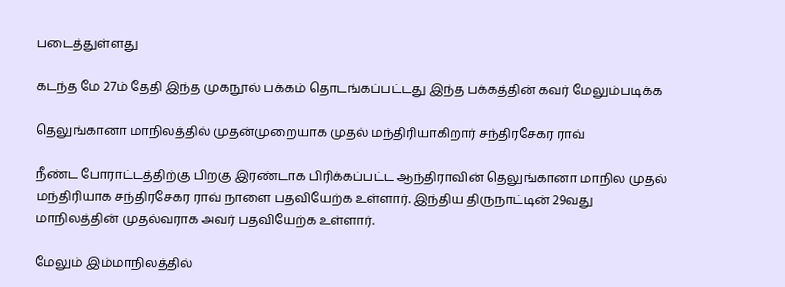படைத்துள்ளது

கடந்த மே 27ம் தேதி இந்த முகநூல் பக்கம் தொடங்கப்பட்டது இந்த பக்கத்தின் கவர் மேலும்படிக்க

தெலுங்கானா மாநிலத்தில் முதன்முறையாக முதல் மந்திரியாகிறார் சந்திரசேகர ராவ்

நீண்ட போராட்டத்திற்கு பிறகு இரண்டாக பிரிக்கப்பட்ட ஆந்திராவின் தெலுங்கானா மாநில முதல் மந்திரியாக சந்திரசேகர ராவ் நாளை பதவியேற்க உள்ளார். இந்திய திருநாட்டின் 29வது மாநிலத்தின் முதல்வராக அவர் பதவியேற்க உள்ளார்.

மேலும் இம்மாநிலத்தில்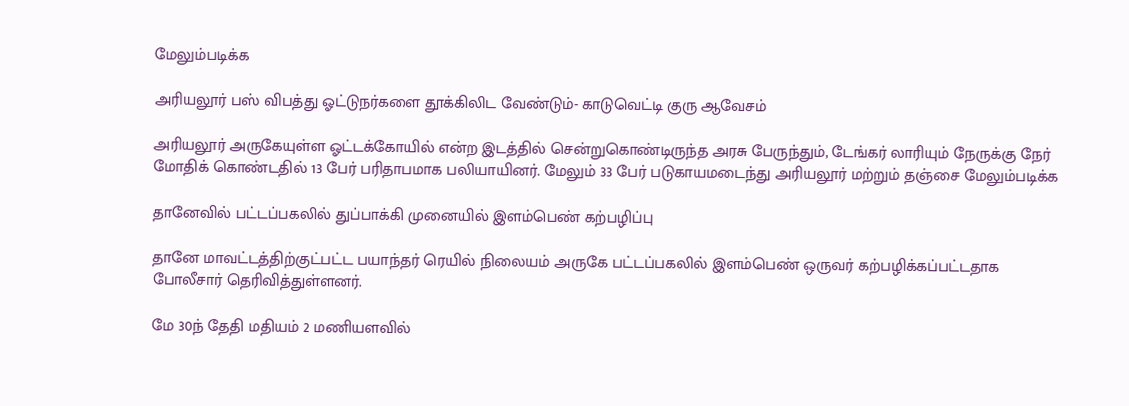மேலும்படிக்க

அரியலூர் பஸ் விபத்து ஓட்டுநர்களை தூக்கிலிட வேண்டும்- காடுவெட்டி குரு ஆவேசம்

அரியலூர் அருகேயுள்ள ஓட்டக்கோயில் என்ற இடத்தில் சென்றுகொண்டிருந்த அரசு பேருந்தும், டேங்கர் லாரியும் நேருக்கு நேர் மோதிக் கொண்டதில் 13 பேர் பரிதாபமாக பலியாயினர். மேலும் 33 பேர் படுகாயமடைந்து அரியலூர் மற்றும் தஞ்சை மேலும்படிக்க

தானேவில் பட்டப்பகலில் துப்பாக்கி முனையில் இளம்பெண் கற்பழிப்பு

தானே மாவட்டத்திற்குட்பட்ட பயாந்தர் ரெயில் நிலையம் அருகே பட்டப்பகலில் இளம்பெண் ஒருவர் கற்பழிக்கப்பட்டதாக போலீசார் தெரிவித்துள்ளனர்.

மே 30ந் தேதி மதியம் 2 மணியளவில்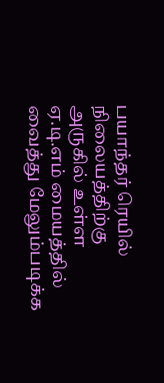பயாந்தர் ரெயில் நிலையத்திற்கு அருகில் உள்ள ஏ.டி.எம் மையத்தில் வைத்து மேலும்படிக்க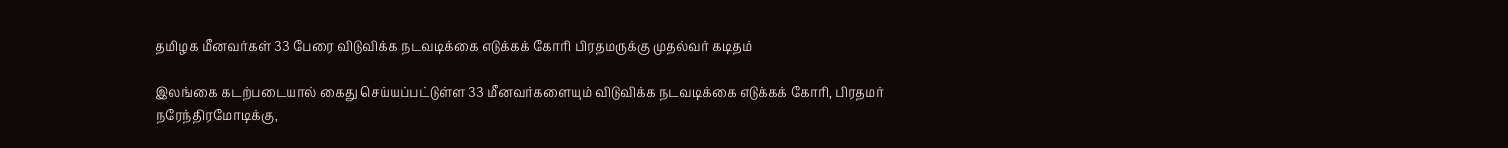தமிழக மீனவர்கள் 33 பேரை விடுவிக்க நடவடிக்கை எடுக்கக் கோரி பிரதமருக்கு முதல்வர் கடிதம்

இலங்கை கடற்படையால் கைது செய்யப்பட்டுள்ள 33 மீனவர்களையும் விடுவிக்க நடவடிக்கை எடுக்கக் கோரி, பிரதமர் நரேந்திரமோடிக்கு,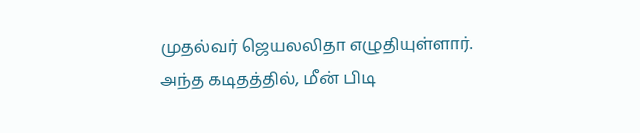முதல்வர் ஜெயலலிதா எழுதியுள்ளார்.
அந்த கடிதத்தில், மீன் பிடி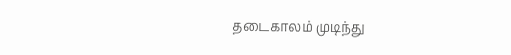தடைகாலம் முடிந்து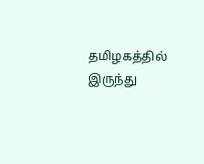தமிழகத்தில் இருந்து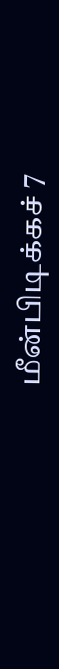மீன்பிடிக்கச் 7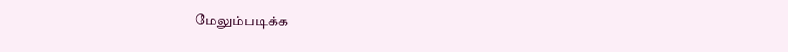மேலும்படிக்க